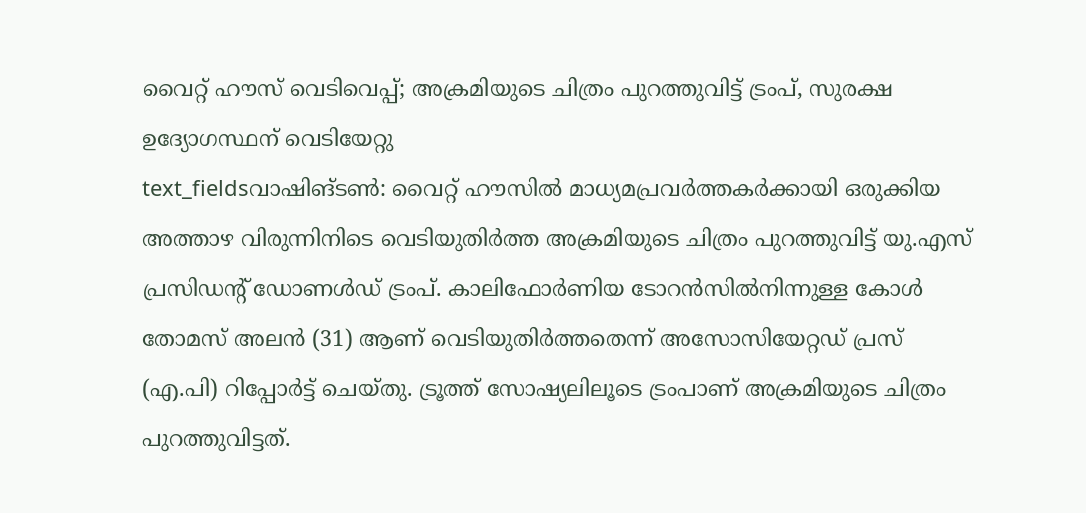വൈറ്റ് ഹൗസ് വെടിവെപ്പ്; അക്രമിയുടെ ചിത്രം പുറത്തുവിട്ട് ട്രംപ്, സുരക്ഷ ഉദ്യോഗസ്ഥന് വെടിയേറ്റു
text_fieldsവാഷിങ്ടൺ: വൈറ്റ് ഹൗസിൽ മാധ്യമപ്രവർത്തകർക്കായി ഒരുക്കിയ അത്താഴ വിരുന്നിനിടെ വെടിയുതിർത്ത അക്രമിയുടെ ചിത്രം പുറത്തുവിട്ട് യു.എസ് പ്രസിഡന്റ് ഡോണൾഡ് ട്രംപ്. കാലിഫോർണിയ ടോറൻസിൽനിന്നുള്ള കോൾ തോമസ് അലൻ (31) ആണ് വെടിയുതിർത്തതെന്ന് അസോസിയേറ്റഡ് പ്രസ് (എ.പി) റിപ്പോർട്ട് ചെയ്തു. ട്രൂത്ത് സോഷ്യലിലൂടെ ട്രംപാണ് അക്രമിയുടെ ചിത്രം പുറത്തുവിട്ടത്.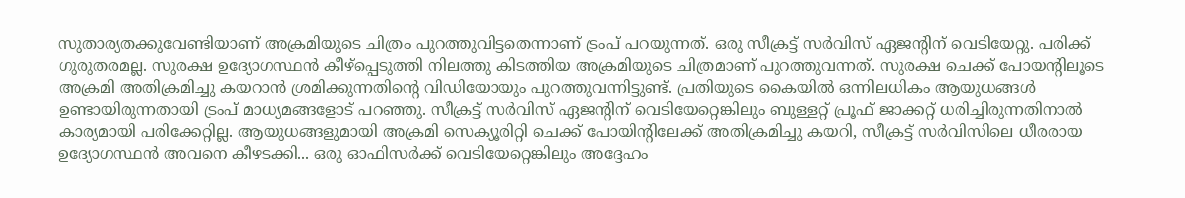സുതാര്യതക്കുവേണ്ടിയാണ് അക്രമിയുടെ ചിത്രം പുറത്തുവിട്ടതെന്നാണ് ട്രംപ് പറയുന്നത്. ഒരു സീക്രട്ട് സർവിസ് ഏജന്റിന് വെടിയേറ്റു. പരിക്ക് ഗുരുതരമല്ല. സുരക്ഷ ഉദ്യോഗസ്ഥൻ കീഴ്പ്പെടുത്തി നിലത്തു കിടത്തിയ അക്രമിയുടെ ചിത്രമാണ് പുറത്തുവന്നത്. സുരക്ഷ ചെക്ക് പോയന്റിലൂടെ അക്രമി അതിക്രമിച്ചു കയറാൻ ശ്രമിക്കുന്നതിന്റെ വിഡിയോയും പുറത്തുവന്നിട്ടുണ്ട്. പ്രതിയുടെ കൈയിൽ ഒന്നിലധികം ആയുധങ്ങൾ ഉണ്ടായിരുന്നതായി ട്രംപ് മാധ്യമങ്ങളോട് പറഞ്ഞു. സീക്രട്ട് സർവിസ് ഏജന്റിന് വെടിയേറ്റെങ്കിലും ബുള്ളറ്റ് പ്രൂഫ് ജാക്കറ്റ് ധരിച്ചിരുന്നതിനാൽ കാര്യമായി പരിക്കേറ്റില്ല. ആയുധങ്ങളുമായി അക്രമി സെക്യൂരിറ്റി ചെക്ക് പോയിന്റിലേക്ക് അതിക്രമിച്ചു കയറി, സീക്രട്ട് സർവിസിലെ ധീരരായ ഉദ്യോഗസ്ഥൻ അവനെ കീഴടക്കി... ഒരു ഓഫിസർക്ക് വെടിയേറ്റെങ്കിലും അദ്ദേഹം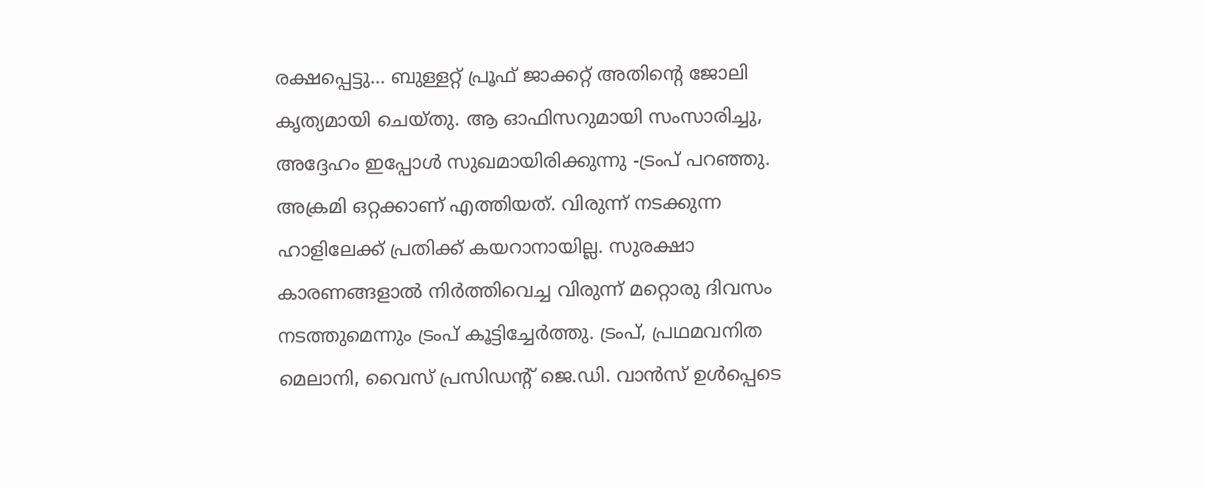രക്ഷപ്പെട്ടു... ബുള്ളറ്റ് പ്രൂഫ് ജാക്കറ്റ് അതിന്റെ ജോലി കൃത്യമായി ചെയ്തു. ആ ഓഫിസറുമായി സംസാരിച്ചു, അദ്ദേഹം ഇപ്പോൾ സുഖമായിരിക്കുന്നു -ട്രംപ് പറഞ്ഞു.
അക്രമി ഒറ്റക്കാണ് എത്തിയത്. വിരുന്ന് നടക്കുന്ന ഹാളിലേക്ക് പ്രതിക്ക് കയറാനായില്ല. സുരക്ഷാ കാരണങ്ങളാൽ നിർത്തിവെച്ച വിരുന്ന് മറ്റൊരു ദിവസം നടത്തുമെന്നും ട്രംപ് കൂട്ടിച്ചേർത്തു. ട്രംപ്, പ്രഥമവനിത മെലാനി, വൈസ് പ്രസിഡന്റ് ജെ.ഡി. വാൻസ് ഉൾപ്പെടെ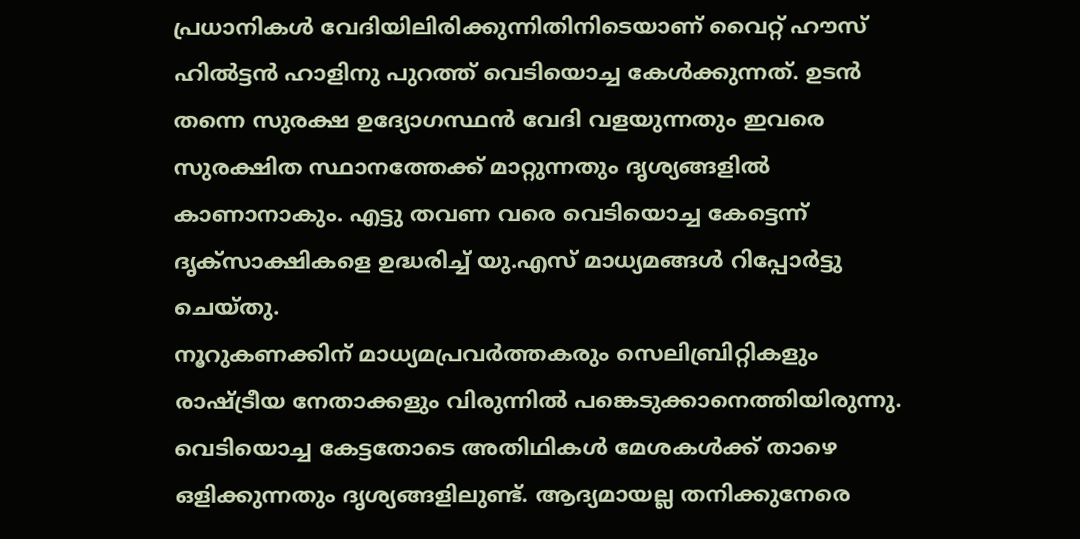പ്രധാനികൾ വേദിയിലിരിക്കുന്നിതിനിടെയാണ് വൈറ്റ് ഹൗസ് ഹിൽട്ടൻ ഹാളിനു പുറത്ത് വെടിയൊച്ച കേൾക്കുന്നത്. ഉടൻ തന്നെ സുരക്ഷ ഉദ്യോഗസ്ഥൻ വേദി വളയുന്നതും ഇവരെ സുരക്ഷിത സ്ഥാനത്തേക്ക് മാറ്റുന്നതും ദൃശ്യങ്ങളിൽ കാണാനാകും. എട്ടു തവണ വരെ വെടിയൊച്ച കേട്ടെന്ന് ദൃക്സാക്ഷികളെ ഉദ്ധരിച്ച് യു.എസ് മാധ്യമങ്ങൾ റിപ്പോർട്ടു ചെയ്തു.
നൂറുകണക്കിന് മാധ്യമപ്രവർത്തകരും സെലിബ്രിറ്റികളും രാഷ്ട്രീയ നേതാക്കളും വിരുന്നിൽ പങ്കെടുക്കാനെത്തിയിരുന്നു. വെടിയൊച്ച കേട്ടതോടെ അതിഥികൾ മേശകൾക്ക് താഴെ ഒളിക്കുന്നതും ദൃശ്യങ്ങളിലുണ്ട്. ആദ്യമായല്ല തനിക്കുനേരെ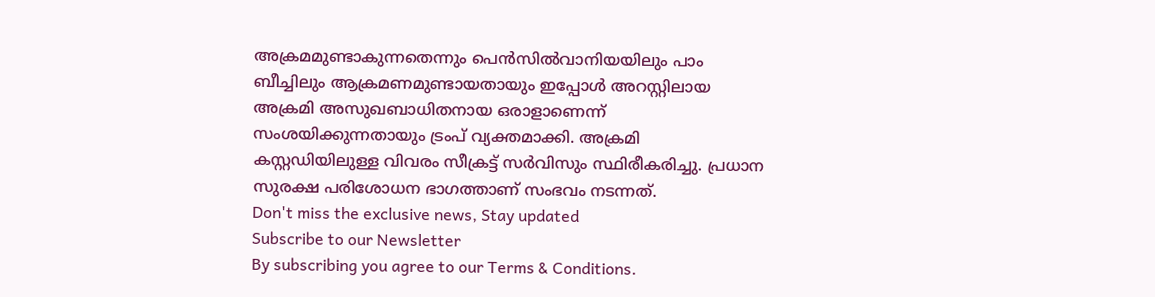അക്രമമുണ്ടാകുന്നതെന്നും പെൻസിൽവാനിയയിലും പാം ബീച്ചിലും ആക്രമണമുണ്ടായതായും ഇപ്പോൾ അറസ്റ്റിലായ അക്രമി അസുഖബാധിതനായ ഒരാളാണെന്ന് സംശയിക്കുന്നതായും ട്രംപ് വ്യക്തമാക്കി. അക്രമി കസ്റ്റഡിയിലുള്ള വിവരം സീക്രട്ട് സർവിസും സ്ഥിരീകരിച്ചു. പ്രധാന സുരക്ഷ പരിശോധന ഭാഗത്താണ് സംഭവം നടന്നത്.
Don't miss the exclusive news, Stay updated
Subscribe to our Newsletter
By subscribing you agree to our Terms & Conditions.